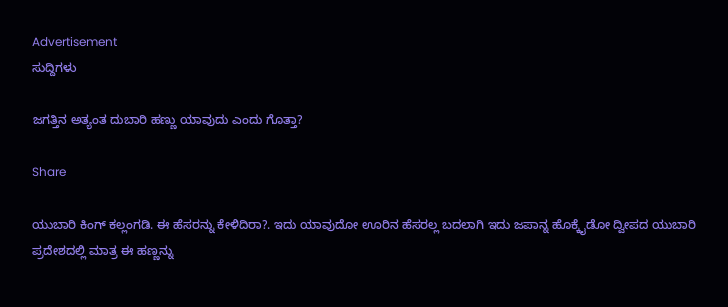Advertisement
ಸುದ್ದಿಗಳು

ಜಗತ್ತಿನ ಅತ್ಯಂತ ದುಬಾರಿ ಹಣ್ಣು ಯಾವುದು ಎಂದು ಗೊತ್ತಾ?

Share

ಯುಬಾರಿ ಕಿಂಗ್ ಕಲ್ಲಂಗಡಿ. ಈ ಹೆಸರನ್ನು ಕೇಳಿದಿರಾ?. ಇದು ಯಾವುದೋ ಊರಿನ ಹೆಸರಲ್ಲ ಬದಲಾಗಿ ಇದು ಜಪಾನ್ನ ಹೊಕ್ಕೈಡೋ ದ್ವೀಪದ ಯುಬಾರಿ ಪ್ರದೇಶದಲ್ಲಿ ಮಾತ್ರ ಈ ಹಣ್ಣನ್ನು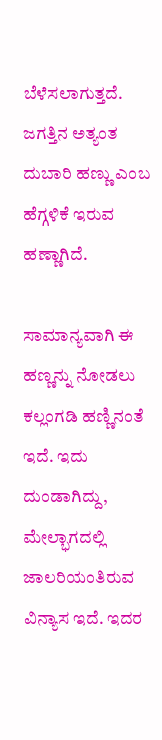ಬೆಳೆಸಲಾಗುತ್ತದೆ. ಜಗತ್ತಿನ ಅತ್ಯಂತ ದುಬಾರಿ ಹಣ್ಣು ಎಂಬ ಹೆಗ್ಗಳಿಕೆ ಇರುವ ಹಣ್ಣಾಗಿದೆ.

ಸಾಮಾನ್ಯವಾಗಿ ಈ ಹಣ್ಣನ್ನು ನೋಡಲು ಕಲ್ಲಂಗಡಿ ಹಣ್ಣಿನಂತೆ ಇದೆ. ಇದು ದುಂಡಾಗಿದ್ದು, ಮೇಲ್ಭಾಗದಲ್ಲಿ ಜಾಲರಿಯಂತಿರುವ ವಿನ್ಯಾಸ ಇದೆ. ಇದರ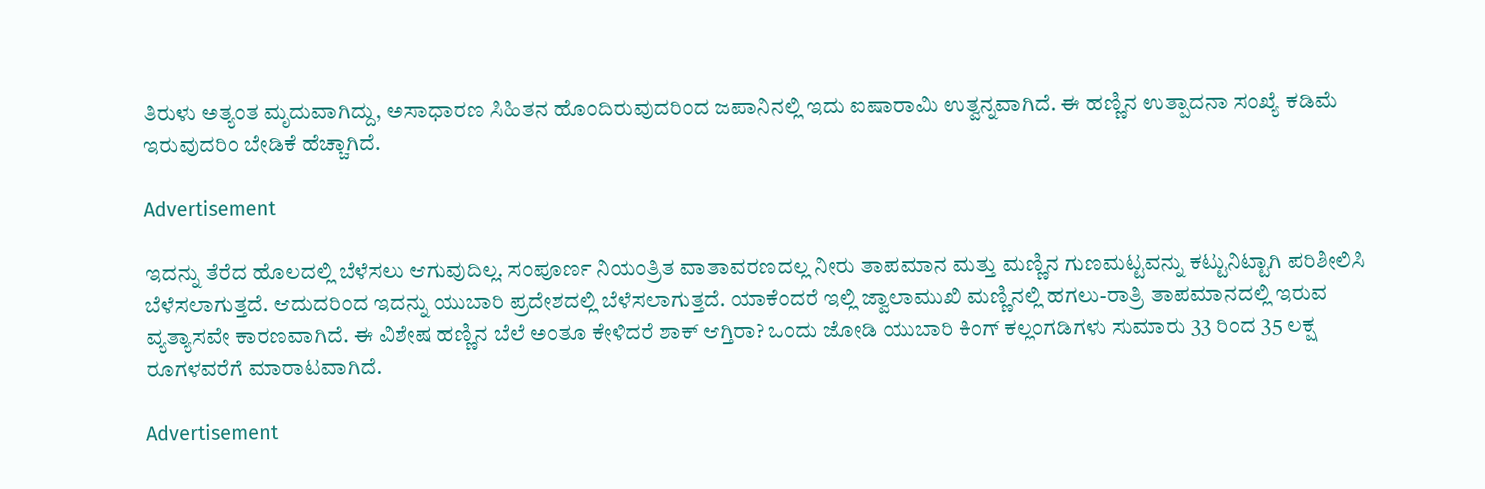ತಿರುಳು ಅತ್ಯಂತ ಮೃದುವಾಗಿದ್ದು, ಅಸಾಧಾರಣ ಸಿಹಿತನ ಹೊಂದಿರುವುದರಿಂದ ಜಪಾನಿನಲ್ಲಿ ಇದು ಐಷಾರಾಮಿ ಉತ್ವನ್ನವಾಗಿದೆ. ಈ ಹಣ್ಣಿನ ಉತ್ಪಾದನಾ ಸಂಖ್ಯೆ ಕಡಿಮೆ ಇರುವುದರಿಂ ಬೇಡಿಕೆ ಹೆಚ್ಚಾಗಿದೆ.

Advertisement

ಇದನ್ನು ತೆರೆದ ಹೊಲದಲ್ಲಿ ಬೆಳೆಸಲು ಆಗುವುದಿಲ್ಲ. ಸಂಪೂರ್ಣ ನಿಯಂತ್ರಿತ ವಾತಾವರಣದಲ್ಲ ನೀರು ತಾಪಮಾನ ಮತ್ತು ಮಣ್ಣಿನ ಗುಣಮಟ್ಟವನ್ನು ಕಟ್ಟುನಿಟ್ಟಾಗಿ ಪರಿಶೀಲಿಸಿ ಬೆಳೆಸಲಾಗುತ್ತದೆ. ಆದುದರಿಂದ ಇದನ್ನು ಯುಬಾರಿ ಪ್ರದೇಶದಲ್ಲಿ ಬೆಳೆಸಲಾಗುತ್ತದೆ. ಯಾಕೆಂದರೆ ಇಲ್ಲಿ ಜ್ವಾಲಾಮುಖಿ ಮಣ್ಣಿನಲ್ಲಿ ಹಗಲು-ರಾತ್ರಿ ತಾಪಮಾನದಲ್ಲಿ ಇರುವ ವ್ಯತ್ಯಾಸವೇ ಕಾರಣವಾಗಿದೆ. ಈ ವಿಶೇಷ ಹಣ್ಣಿನ ಬೆಲೆ ಅಂತೂ ಕೇಳಿದರೆ ಶಾಕ್ ಆಗ್ತಿರಾ? ಒಂದು ಜೋಡಿ ಯುಬಾರಿ ಕಿಂಗ್ ಕಲ್ಲಂಗಡಿಗಳು ಸುಮಾರು 33 ರಿಂದ 35 ಲಕ್ಷ ರೂಗಳವರೆಗೆ ಮಾರಾಟವಾಗಿದೆ.

Advertisement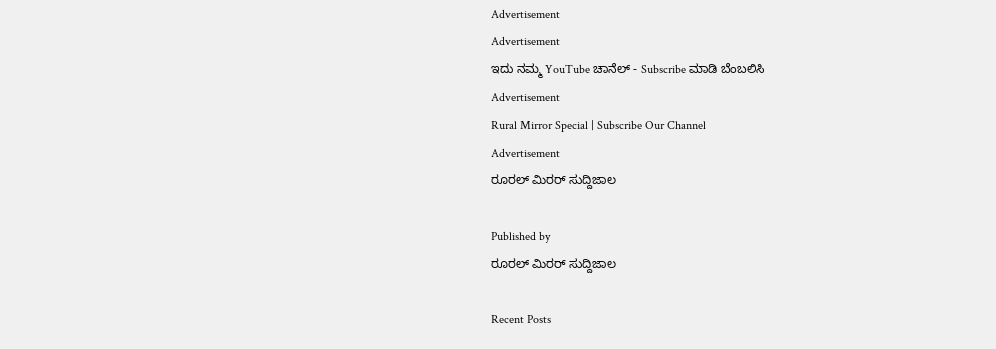Advertisement
Advertisement
ಇದು ನಮ್ಮ YouTube ಚಾನೆಲ್ - Subscribe ಮಾಡಿ ಬೆಂಬಲಿಸಿ
Advertisement
Rural Mirror Special | Subscribe Our Channel
Advertisement
ರೂರಲ್‌ ಮಿರರ್ ಸುದ್ದಿಜಾಲ

Published by
ರೂರಲ್‌ ಮಿರರ್ ಸುದ್ದಿಜಾಲ

Recent Posts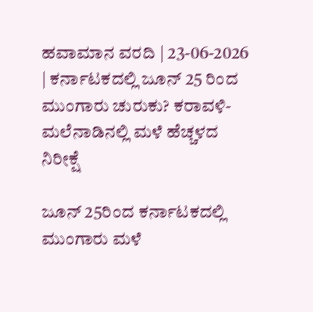ಹವಾಮಾನ ವರದಿ | 23-06-2026 | ಕರ್ನಾಟಕದಲ್ಲಿ ಜೂನ್ 25 ರಿಂದ ಮುಂಗಾರು ಚುರುಕು? ಕರಾವಳಿ-ಮಲೆನಾಡಿನಲ್ಲಿ ಮಳೆ ಹೆಚ್ಚಳದ ನಿರೀಕ್ಷೆ

ಜೂನ್ 25ರಿಂದ ಕರ್ನಾಟಕದಲ್ಲಿ ಮುಂಗಾರು ಮಳೆ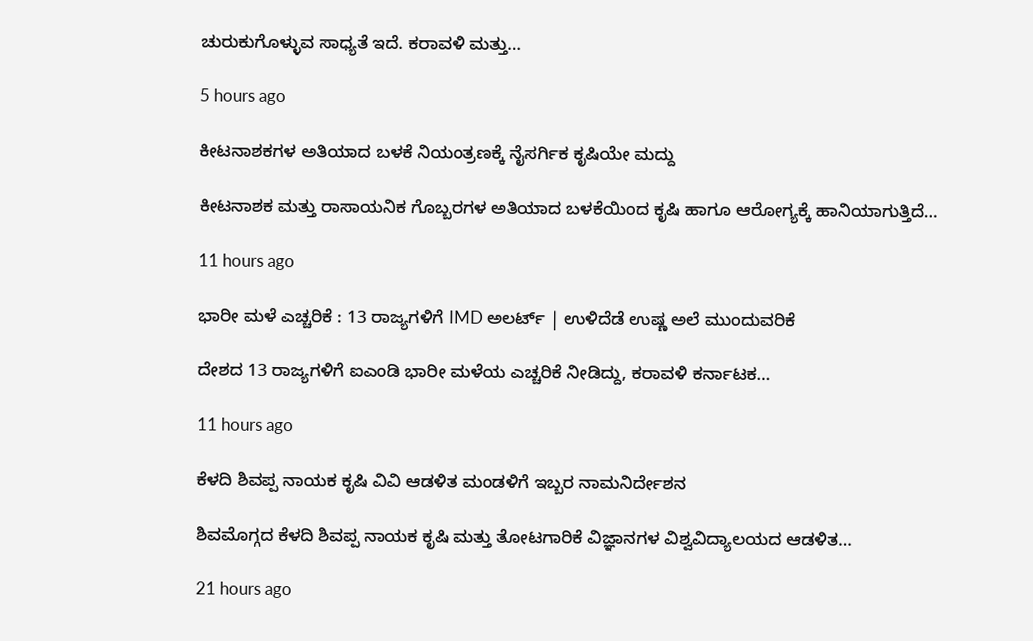ಚುರುಕುಗೊಳ್ಳುವ ಸಾಧ್ಯತೆ ಇದೆ. ಕರಾವಳಿ ಮತ್ತು…

5 hours ago

ಕೀಟನಾಶಕಗಳ ಅತಿಯಾದ ಬಳಕೆ ನಿಯಂತ್ರಣಕ್ಕೆ ನೈಸರ್ಗಿಕ ಕೃಷಿಯೇ ಮದ್ದು

ಕೀಟನಾಶಕ ಮತ್ತು ರಾಸಾಯನಿಕ ಗೊಬ್ಬರಗಳ ಅತಿಯಾದ ಬಳಕೆಯಿಂದ ಕೃಷಿ ಹಾಗೂ ಆರೋಗ್ಯಕ್ಕೆ ಹಾನಿಯಾಗುತ್ತಿದೆ…

11 hours ago

ಭಾರೀ ಮಳೆ ಎಚ್ಚರಿಕೆ : 13 ರಾಜ್ಯಗಳಿಗೆ IMD ಅಲರ್ಟ್‌ | ಉಳಿದೆಡೆ ಉಷ್ಣ ಅಲೆ ಮುಂದುವರಿಕೆ

ದೇಶದ 13 ರಾಜ್ಯಗಳಿಗೆ ಐಎಂಡಿ ಭಾರೀ ಮಳೆಯ ಎಚ್ಚರಿಕೆ ನೀಡಿದ್ದು, ಕರಾವಳಿ ಕರ್ನಾಟಕ…

11 hours ago

ಕೆಳದಿ ಶಿವಪ್ಪ ನಾಯಕ ಕೃಷಿ ವಿವಿ ಆಡಳಿತ ಮಂಡಳಿಗೆ ಇಬ್ಬರ ನಾಮನಿರ್ದೇಶನ

ಶಿವಮೊಗ್ಗದ ಕೆಳದಿ ಶಿವಪ್ಪ ನಾಯಕ ಕೃಷಿ ಮತ್ತು ತೋಟಗಾರಿಕೆ ವಿಜ್ಞಾನಗಳ ವಿಶ್ವವಿದ್ಯಾಲಯದ ಆಡಳಿತ…

21 hours ago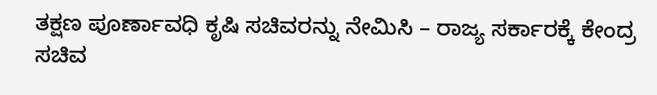ತಕ್ಷಣ ಪೂರ್ಣಾವಧಿ ಕೃಷಿ ಸಚಿವರನ್ನು ನೇಮಿಸಿ – ರಾಜ್ಯ ಸರ್ಕಾರಕ್ಕೆ ಕೇಂದ್ರ ಸಚಿವ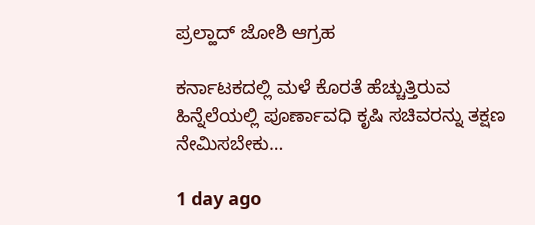ಪ್ರಲ್ಹಾದ್‌ ಜೋಶಿ ಆಗ್ರಹ

ಕರ್ನಾಟಕದಲ್ಲಿ ಮಳೆ ಕೊರತೆ ಹೆಚ್ಚುತ್ತಿರುವ ಹಿನ್ನೆಲೆಯಲ್ಲಿ ಪೂರ್ಣಾವಧಿ ಕೃಷಿ ಸಚಿವರನ್ನು ತಕ್ಷಣ ನೇಮಿಸಬೇಕು…

1 day ago